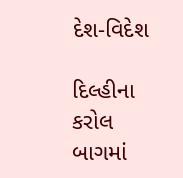દેશ-વિદેશ

દિલ્હીના કરોલ બાગમાં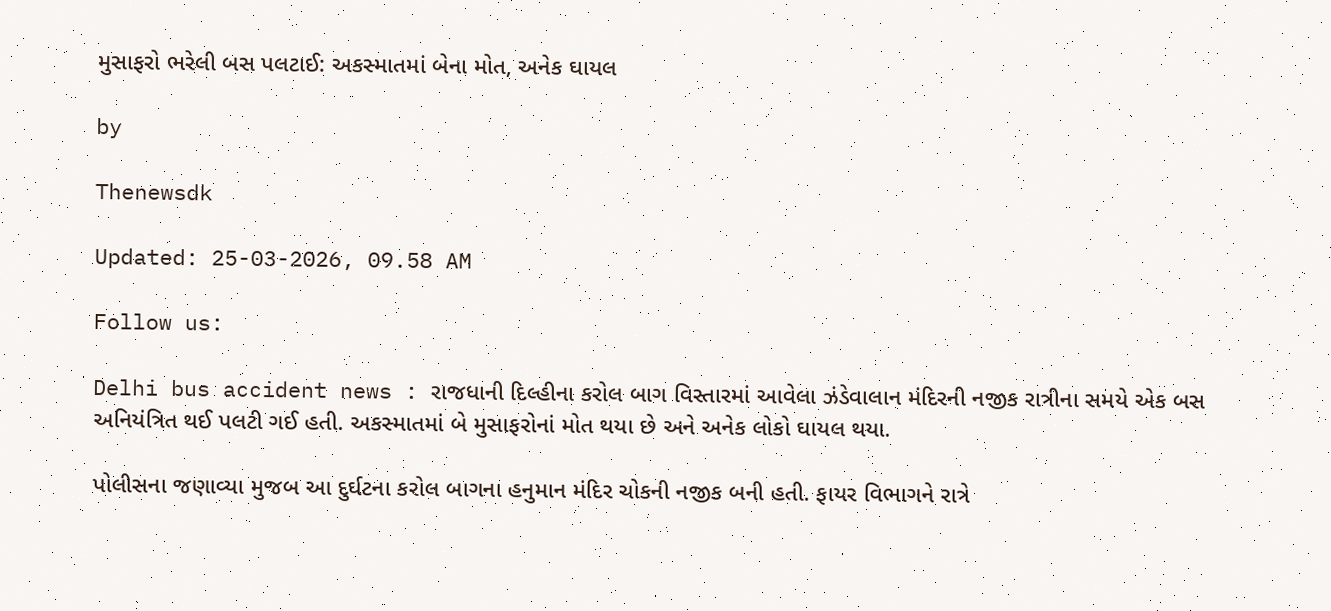મુસાફરો ભરેલી બસ પલટાઈ: અકસ્માતમાં બેના મોત, અનેક ઘાયલ

by

Thenewsdk

Updated: 25-03-2026, 09.58 AM

Follow us:

Delhi bus accident news : રાજધાની દિલ્હીના કરોલ બાગ વિસ્તારમાં આવેલા ઝંડેવાલાન મંદિરની નજીક રાત્રીના સમયે એક બસ અનિયંત્રિત થઈ પલટી ગઈ હતી. અકસ્માતમાં બે મુસાફરોનાં મોત થયા છે અને અનેક લોકો ઘાયલ થયા.

પોલીસના જણાવ્યા મુજબ આ દુર્ઘટના કરોલ બાગના હનુમાન મંદિર ચોકની નજીક બની હતી. ફાયર વિભાગને રાત્રે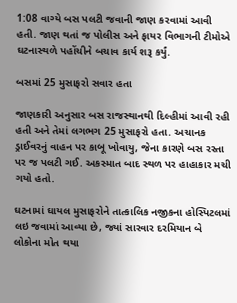1:08 વાગ્યે બસ પલટી જવાની જાણ કરવામાં આવી હતી. જાણ થતાં જ પોલીસ અને ફાયર વિભાગની ટીમોએ ઘટનાસ્થળે પહોંચીને બચાવ કાર્ય શરૂ કર્યું.

બસમાં 25 મુસાફરો સવાર હતા

જાણકારી અનુસાર બસ રાજસ્થાનથી દિલ્હીમાં આવી રહી હતી અને તેમાં લગભગ 25 મુસાફરો હતા. અચાનક ડ્રાઈવરનું વાહન પર કાબૂ ખોવાયુ, જેના કારણે બસ રસ્તા પર જ પલટી ગઈ. અકસ્માત બાદ સ્થળ પર હાહાકાર મચી ગયો હતો.

ઘટનામાં ઘાયલ મુસાફરોને તાત્કાલિક નજીકના હોસ્પિટલમાં લઇ જવામાં આવ્યા છે, જ્યાં સારવાર દરમિયાન બે લોકોના મોત થયા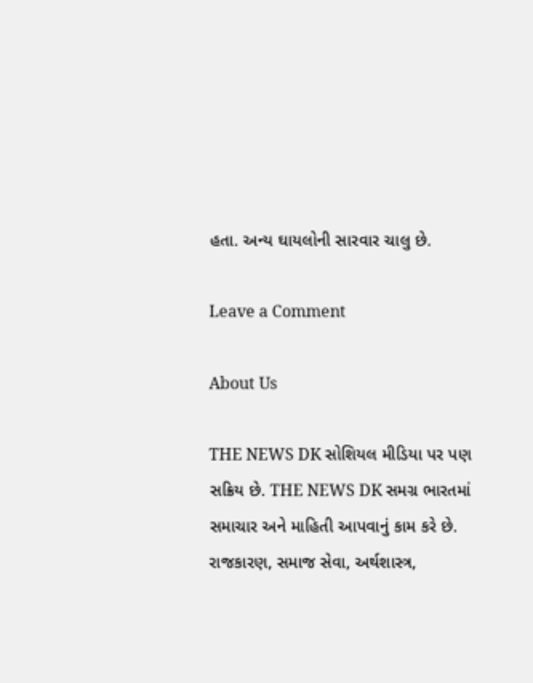હતા. અન્ય ઘાયલોની સારવાર ચાલુ છે.

Leave a Comment

About Us

THE NEWS DK સોશિયલ મીડિયા પર પણ સક્રિય છે. THE NEWS DK સમગ્ર ભારતમાં સમાચાર અને માહિતી આપવાનું કામ કરે છે. રાજકારણ, સમાજ સેવા, અર્થશાસ્ત્ર,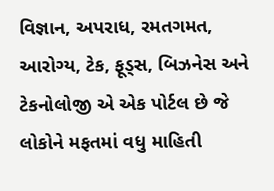વિજ્ઞાન, અપરાધ, રમતગમત, આરોગ્ય, ટેક, ફૂડ્સ, બિઝનેસ અને ટેકનોલોજી એ એક પોર્ટલ છે જે લોકોને મફતમાં વધુ માહિતી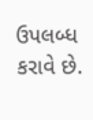ઉપલબ્ધ કરાવે છે.